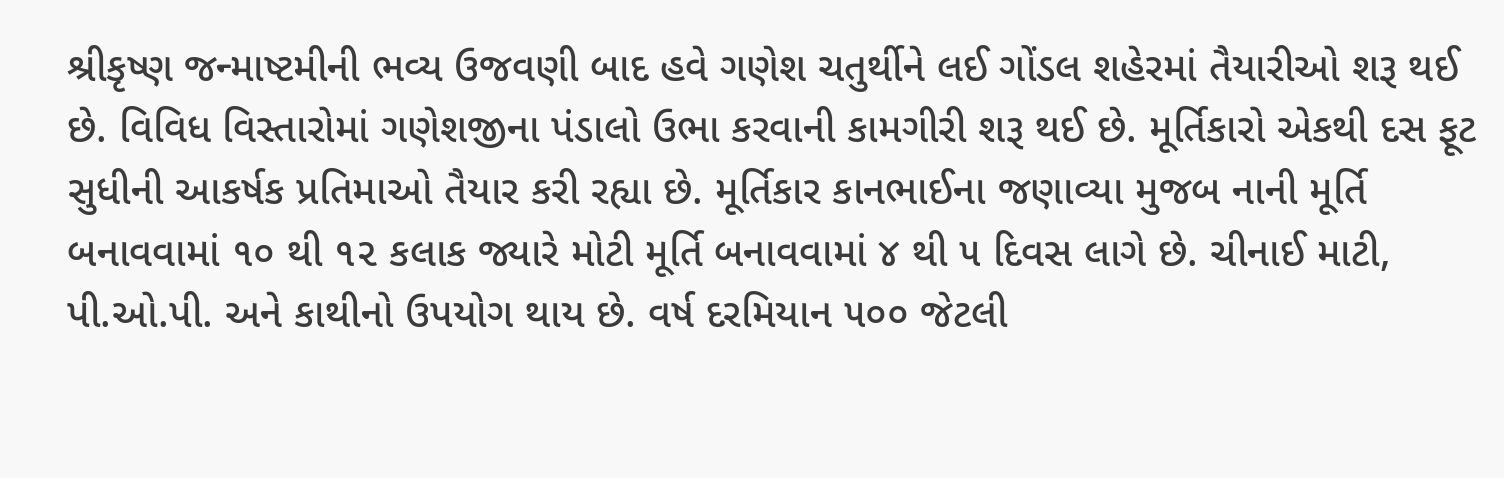શ્રીકૃષ્ણ જન્માષ્ટમીની ભવ્ય ઉજવણી બાદ હવે ગણેશ ચતુર્થીને લઈ ગોંડલ શહેરમાં તૈયારીઓ શરૂ થઈ છે. વિવિધ વિસ્તારોમાં ગણેશજીના પંડાલો ઉભા કરવાની કામગીરી શરૂ થઈ છે. મૂર્તિકારો એકથી દસ ફૂટ સુધીની આકર્ષક પ્રતિમાઓ તૈયાર કરી રહ્યા છે. મૂર્તિકાર કાનભાઈના જણાવ્યા મુજબ નાની મૂર્તિ બનાવવામાં ૧૦ થી ૧૨ કલાક જ્યારે મોટી મૂર્તિ બનાવવામાં ૪ થી ૫ દિવસ લાગે છે. ચીનાઈ માટી, પી.ઓ.પી. અને કાથીનો ઉપયોગ થાય છે. વર્ષ દરમિયાન ૫૦૦ જેટલી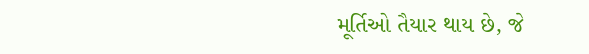મૂર્તિઓ તૈયાર થાય છે, જે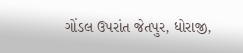ગોંડલ ઉપરાંત જેતપુર, ધોરાજી,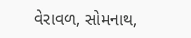વેરાવળ, સોમનાથ,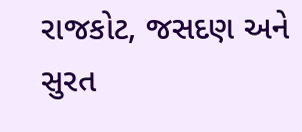રાજકોટ, જસદણ અને સુરત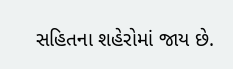સહિતના શહેરોમાં જાય છે.